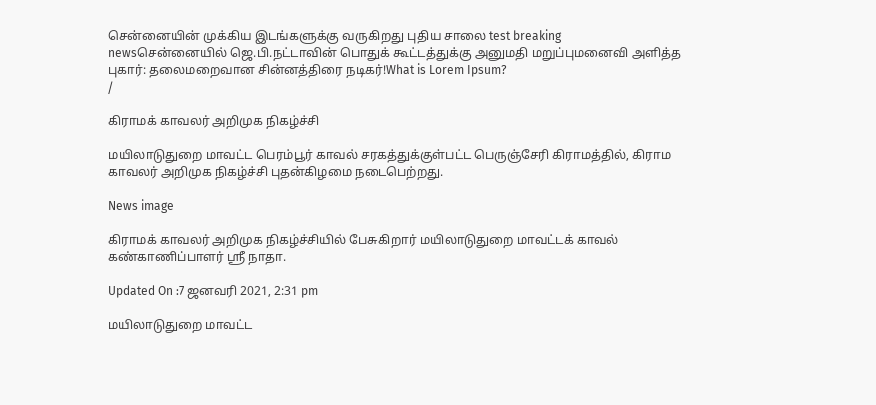சென்னையின் முக்கிய இடங்களுக்கு வருகிறது புதிய சாலை test breaking newsசென்னையில் ஜெ.பி.நட்டாவின் பொதுக் கூட்டத்துக்கு அனுமதி மறுப்புமனைவி அளித்த புகார்: தலைமறைவான சின்னத்திரை நடிகர்!What is Lorem Ipsum?
/

கிராமக் காவலர் அறிமுக நிகழ்ச்சி

மயிலாடுதுறை மாவட்ட பெரம்பூர் காவல் சரகத்துக்குள்பட்ட பெருஞ்சேரி கிராமத்தில், கிராம காவலர் அறிமுக நிகழ்ச்சி புதன்கிழமை நடைபெற்றது.

News image

கிராமக் காவலர் அறிமுக நிகழ்ச்சியில் பேசுகிறார் மயிலாடுதுறை மாவட்டக் காவல் கண்காணிப்பாளர் ஸ்ரீ நாதா.

Updated On :7 ஜனவரி 2021, 2:31 pm

மயிலாடுதுறை மாவட்ட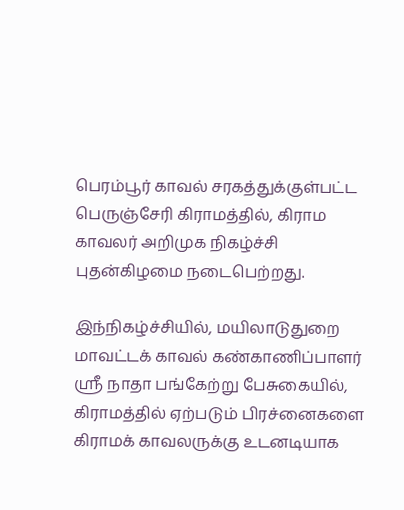பெரம்பூர் காவல் சரகத்துக்குள்பட்ட பெருஞ்சேரி கிராமத்தில், கிராம காவலர் அறிமுக நிகழ்ச்சி புதன்கிழமை நடைபெற்றது.

இந்நிகழ்ச்சியில், மயிலாடுதுறை மாவட்டக் காவல் கண்காணிப்பாளர் ஸ்ரீ நாதா பங்கேற்று பேசுகையில், கிராமத்தில் ஏற்படும் பிரச்னைகளை கிராமக் காவலருக்கு உடனடியாக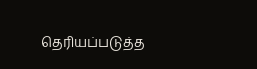தெரியப்படுத்த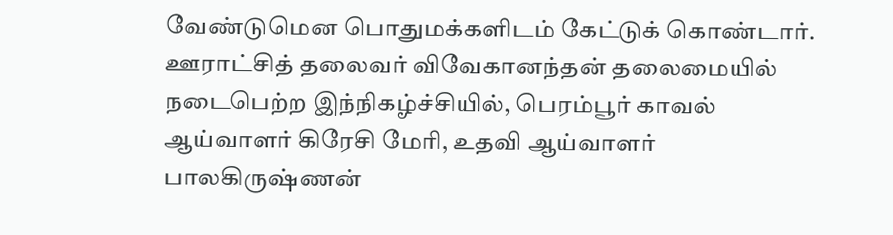வேண்டுமென பொதுமக்களிடம் கேட்டுக் கொண்டார். ஊராட்சித் தலைவர் விவேகானந்தன் தலைமையில் நடைபெற்ற இந்நிகழ்ச்சியில், பெரம்பூர் காவல் ஆய்வாளர் கிரேசி மேரி, உதவி ஆய்வாளர் பாலகிருஷ்ணன்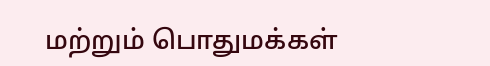மற்றும் பொதுமக்கள்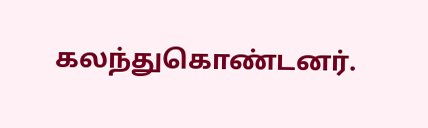கலந்துகொண்டனர்.